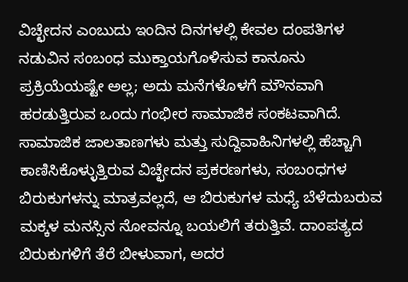ವಿಚ್ಛೇದನ ಎಂಬುದು ಇಂದಿನ ದಿನಗಳಲ್ಲಿ ಕೇವಲ ದಂಪತಿಗಳ ನಡುವಿನ ಸಂಬಂಧ ಮುಕ್ತಾಯಗೊಳಿಸುವ ಕಾನೂನು ಪ್ರಕ್ರಿಯೆಯಷ್ಟೇ ಅಲ್ಲ; ಅದು ಮನೆಗಳೊಳಗೆ ಮೌನವಾಗಿ ಹರಡುತ್ತಿರುವ ಒಂದು ಗಂಭೀರ ಸಾಮಾಜಿಕ ಸಂಕಟವಾಗಿದೆ. ಸಾಮಾಜಿಕ ಜಾಲತಾಣಗಳು ಮತ್ತು ಸುದ್ದಿವಾಹಿನಿಗಳಲ್ಲಿ ಹೆಚ್ಚಾಗಿ ಕಾಣಿಸಿಕೊಳ್ಳುತ್ತಿರುವ ವಿಚ್ಛೇದನ ಪ್ರಕರಣಗಳು, ಸಂಬಂಧಗಳ ಬಿರುಕುಗಳನ್ನು ಮಾತ್ರವಲ್ಲದೆ, ಆ ಬಿರುಕುಗಳ ಮಧ್ಯೆ ಬೆಳೆದುಬರುವ ಮಕ್ಕಳ ಮನಸ್ಸಿನ ನೋವನ್ನೂ ಬಯಲಿಗೆ ತರುತ್ತಿವೆ. ದಾಂಪತ್ಯದ ಬಿರುಕುಗಳಿಗೆ ತೆರೆ ಬೀಳುವಾಗ, ಅದರ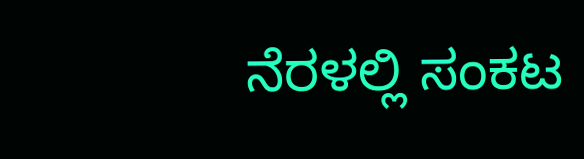ನೆರಳಲ್ಲಿ ಸಂಕಟ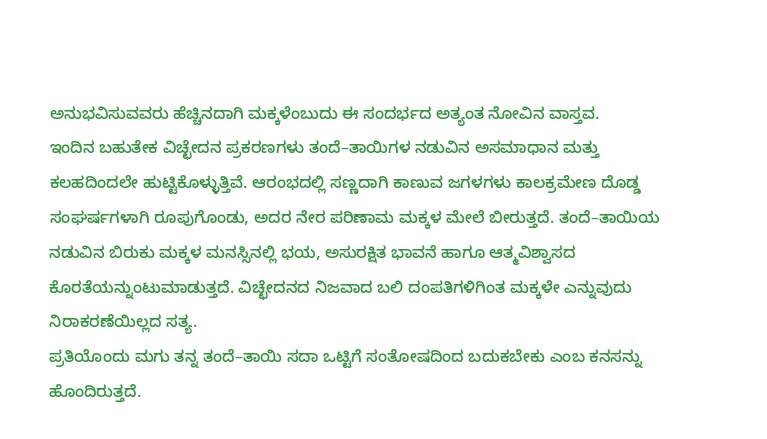ಅನುಭವಿಸುವವರು ಹೆಚ್ಚಿನದಾಗಿ ಮಕ್ಕಳೆಂಬುದು ಈ ಸಂದರ್ಭದ ಅತ್ಯಂತ ನೋವಿನ ವಾಸ್ತವ.
ಇಂದಿನ ಬಹುತೇಕ ವಿಚ್ಛೇದನ ಪ್ರಕರಣಗಳು ತಂದೆ–ತಾಯಿಗಳ ನಡುವಿನ ಅಸಮಾಧಾನ ಮತ್ತು ಕಲಹದಿಂದಲೇ ಹುಟ್ಟಿಕೊಳ್ಳುತ್ತಿವೆ. ಆರಂಭದಲ್ಲಿ ಸಣ್ಣದಾಗಿ ಕಾಣುವ ಜಗಳಗಳು ಕಾಲಕ್ರಮೇಣ ದೊಡ್ಡ ಸಂಘರ್ಷಗಳಾಗಿ ರೂಪುಗೊಂಡು, ಅದರ ನೇರ ಪರಿಣಾಮ ಮಕ್ಕಳ ಮೇಲೆ ಬೀರುತ್ತದೆ. ತಂದೆ–ತಾಯಿಯ ನಡುವಿನ ಬಿರುಕು ಮಕ್ಕಳ ಮನಸ್ಸಿನಲ್ಲಿ ಭಯ, ಅಸುರಕ್ಷಿತ ಭಾವನೆ ಹಾಗೂ ಆತ್ಮವಿಶ್ವಾಸದ ಕೊರತೆಯನ್ನುಂಟುಮಾಡುತ್ತದೆ. ವಿಚ್ಛೇದನದ ನಿಜವಾದ ಬಲಿ ದಂಪತಿಗಳಿಗಿಂತ ಮಕ್ಕಳೇ ಎನ್ನುವುದು ನಿರಾಕರಣೆಯಿಲ್ಲದ ಸತ್ಯ.
ಪ್ರತಿಯೊಂದು ಮಗು ತನ್ನ ತಂದೆ–ತಾಯಿ ಸದಾ ಒಟ್ಟಿಗೆ ಸಂತೋಷದಿಂದ ಬದುಕಬೇಕು ಎಂಬ ಕನಸನ್ನು ಹೊಂದಿರುತ್ತದೆ.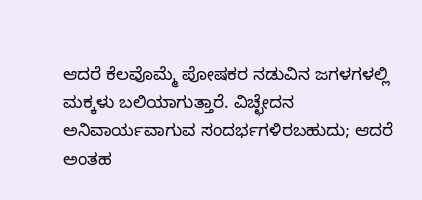ಆದರೆ ಕೆಲವೊಮ್ಮೆ ಪೋಷಕರ ನಡುವಿನ ಜಗಳಗಳಲ್ಲಿ ಮಕ್ಕಳು ಬಲಿಯಾಗುತ್ತಾರೆ. ವಿಚ್ಛೇದನ ಅನಿವಾರ್ಯವಾಗುವ ಸಂದರ್ಭಗಳಿರಬಹುದು; ಆದರೆ ಅಂತಹ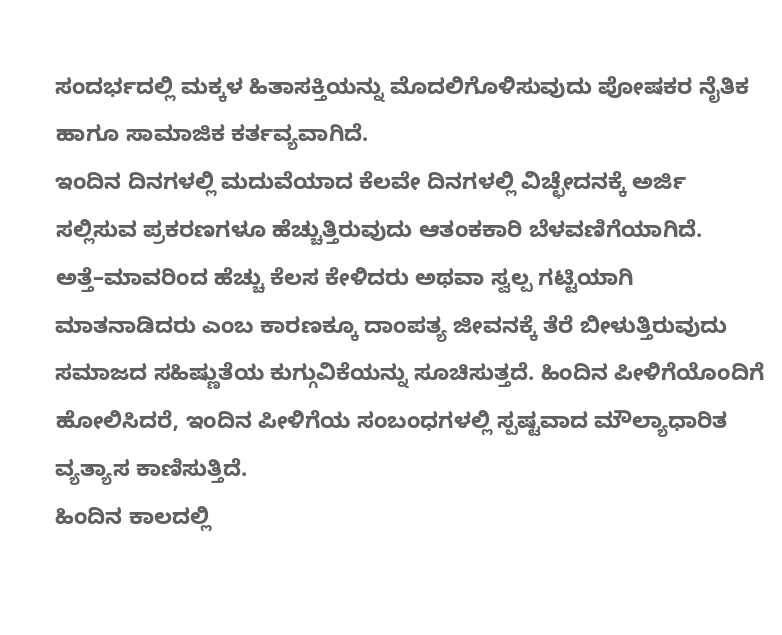ಸಂದರ್ಭದಲ್ಲಿ ಮಕ್ಕಳ ಹಿತಾಸಕ್ತಿಯನ್ನು ಮೊದಲಿಗೊಳಿಸುವುದು ಪೋಷಕರ ನೈತಿಕ ಹಾಗೂ ಸಾಮಾಜಿಕ ಕರ್ತವ್ಯವಾಗಿದೆ.
ಇಂದಿನ ದಿನಗಳಲ್ಲಿ ಮದುವೆಯಾದ ಕೆಲವೇ ದಿನಗಳಲ್ಲಿ ವಿಚ್ಛೇದನಕ್ಕೆ ಅರ್ಜಿ ಸಲ್ಲಿಸುವ ಪ್ರಕರಣಗಳೂ ಹೆಚ್ಚುತ್ತಿರುವುದು ಆತಂಕಕಾರಿ ಬೆಳವಣಿಗೆಯಾಗಿದೆ. ಅತ್ತೆ–ಮಾವರಿಂದ ಹೆಚ್ಚು ಕೆಲಸ ಕೇಳಿದರು ಅಥವಾ ಸ್ವಲ್ಪ ಗಟ್ಟಿಯಾಗಿ ಮಾತನಾಡಿದರು ಎಂಬ ಕಾರಣಕ್ಕೂ ದಾಂಪತ್ಯ ಜೀವನಕ್ಕೆ ತೆರೆ ಬೀಳುತ್ತಿರುವುದು ಸಮಾಜದ ಸಹಿಷ್ಣುತೆಯ ಕುಗ್ಗುವಿಕೆಯನ್ನು ಸೂಚಿಸುತ್ತದೆ. ಹಿಂದಿನ ಪೀಳಿಗೆಯೊಂದಿಗೆ ಹೋಲಿಸಿದರೆ, ಇಂದಿನ ಪೀಳಿಗೆಯ ಸಂಬಂಧಗಳಲ್ಲಿ ಸ್ಪಷ್ಟವಾದ ಮೌಲ್ಯಾಧಾರಿತ ವ್ಯತ್ಯಾಸ ಕಾಣಿಸುತ್ತಿದೆ.
ಹಿಂದಿನ ಕಾಲದಲ್ಲಿ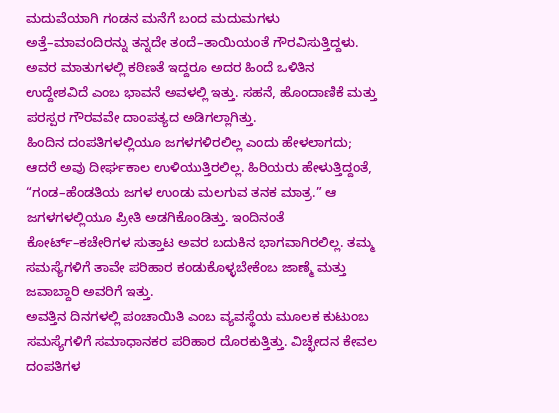ಮದುವೆಯಾಗಿ ಗಂಡನ ಮನೆಗೆ ಬಂದ ಮದುಮಗಳು ಅತ್ತೆ–ಮಾವಂದಿರನ್ನು ತನ್ನದೇ ತಂದೆ–ತಾಯಿಯಂತೆ ಗೌರವಿಸುತ್ತಿದ್ದಳು. ಅವರ ಮಾತುಗಳಲ್ಲಿ ಕಠಿಣತೆ ಇದ್ದರೂ ಅದರ ಹಿಂದೆ ಒಳಿತಿನ ಉದ್ದೇಶವಿದೆ ಎಂಬ ಭಾವನೆ ಅವಳಲ್ಲಿ ಇತ್ತು. ಸಹನೆ, ಹೊಂದಾಣಿಕೆ ಮತ್ತು ಪರಸ್ಪರ ಗೌರವವೇ ದಾಂಪತ್ಯದ ಅಡಿಗಲ್ಲಾಗಿತ್ತು.
ಹಿಂದಿನ ದಂಪತಿಗಳಲ್ಲಿಯೂ ಜಗಳಗಳಿರಲಿಲ್ಲ ಎಂದು ಹೇಳಲಾಗದು; ಆದರೆ ಅವು ದೀರ್ಘಕಾಲ ಉಳಿಯುತ್ತಿರಲಿಲ್ಲ. ಹಿರಿಯರು ಹೇಳುತ್ತಿದ್ದಂತೆ, “ಗಂಡ–ಹೆಂಡತಿಯ ಜಗಳ ಉಂಡು ಮಲಗುವ ತನಕ ಮಾತ್ರ.” ಆ ಜಗಳಗಳಲ್ಲಿಯೂ ಪ್ರೀತಿ ಅಡಗಿಕೊಂಡಿತ್ತು. ಇಂದಿನಂತೆ ಕೋರ್ಟ್–ಕಚೇರಿಗಳ ಸುತ್ತಾಟ ಅವರ ಬದುಕಿನ ಭಾಗವಾಗಿರಲಿಲ್ಲ. ತಮ್ಮ ಸಮಸ್ಯೆಗಳಿಗೆ ತಾವೇ ಪರಿಹಾರ ಕಂಡುಕೊಳ್ಳಬೇಕೆಂಬ ಜಾಣ್ಮೆ ಮತ್ತು ಜವಾಬ್ದಾರಿ ಅವರಿಗೆ ಇತ್ತು.
ಅವತ್ತಿನ ದಿನಗಳಲ್ಲಿ ಪಂಚಾಯಿತಿ ಎಂಬ ವ್ಯವಸ್ಥೆಯ ಮೂಲಕ ಕುಟುಂಬ ಸಮಸ್ಯೆಗಳಿಗೆ ಸಮಾಧಾನಕರ ಪರಿಹಾರ ದೊರಕುತ್ತಿತ್ತು. ವಿಚ್ಛೇದನ ಕೇವಲ ದಂಪತಿಗಳ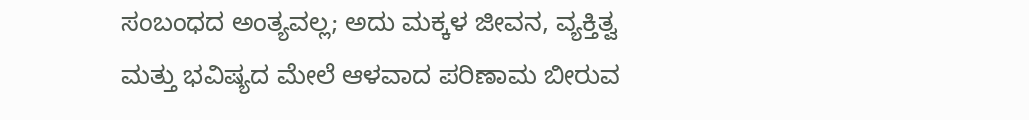ಸಂಬಂಧದ ಅಂತ್ಯವಲ್ಲ; ಅದು ಮಕ್ಕಳ ಜೀವನ, ವ್ಯಕ್ತಿತ್ವ ಮತ್ತು ಭವಿಷ್ಯದ ಮೇಲೆ ಆಳವಾದ ಪರಿಣಾಮ ಬೀರುವ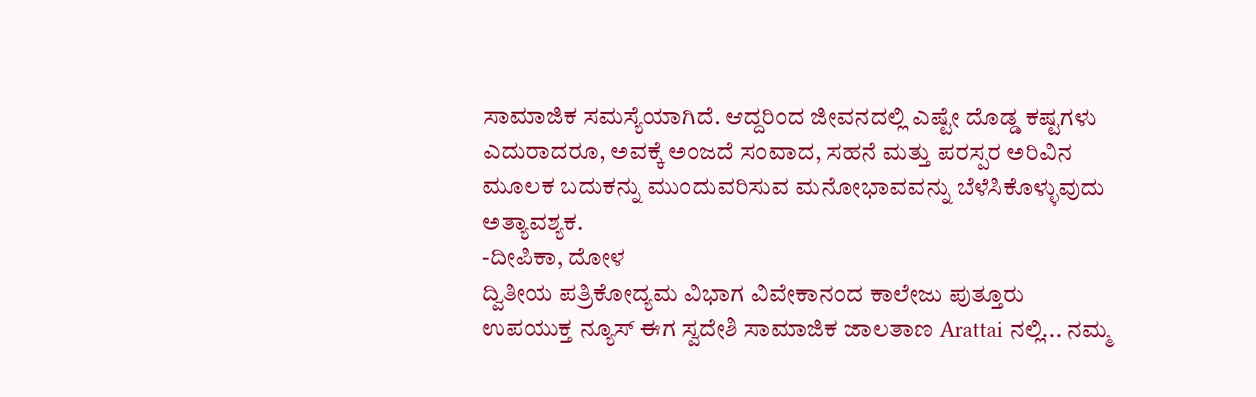ಸಾಮಾಜಿಕ ಸಮಸ್ಯೆಯಾಗಿದೆ. ಆದ್ದರಿಂದ ಜೀವನದಲ್ಲಿ ಎಷ್ಟೇ ದೊಡ್ಡ ಕಷ್ಟಗಳು ಎದುರಾದರೂ, ಅವಕ್ಕೆ ಅಂಜದೆ ಸಂವಾದ, ಸಹನೆ ಮತ್ತು ಪರಸ್ಪರ ಅರಿವಿನ ಮೂಲಕ ಬದುಕನ್ನು ಮುಂದುವರಿಸುವ ಮನೋಭಾವವನ್ನು ಬೆಳೆಸಿಕೊಳ್ಳುವುದು ಅತ್ಯಾವಶ್ಯಕ.
-ದೀಪಿಕಾ, ದೋಳ
ದ್ವಿತೀಯ ಪತ್ರಿಕೋದ್ಯಮ ವಿಭಾಗ ವಿವೇಕಾನಂದ ಕಾಲೇಜು ಪುತ್ತೂರು
ಉಪಯುಕ್ತ ನ್ಯೂಸ್ ಈಗ ಸ್ವದೇಶಿ ಸಾಮಾಜಿಕ ಜಾಲತಾಣ Arattai ನಲ್ಲಿ... ನಮ್ಮ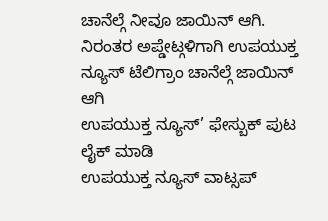ಚಾನೆಲ್ಗೆ ನೀವೂ ಜಾಯಿನ್ ಆಗಿ.
ನಿರಂತರ ಅಪ್ಡೇಟ್ಗಳಿಗಾಗಿ ಉಪಯುಕ್ತ ನ್ಯೂಸ್ ಟೆಲಿಗ್ರಾಂ ಚಾನೆಲ್ಗೆ ಜಾಯಿನ್ ಆಗಿ
ಉಪಯುಕ್ತ ನ್ಯೂಸ್’ ಫೇಸ್ಬುಕ್ ಪುಟ ಲೈಕ್ ಮಾಡಿ
ಉಪಯುಕ್ತ ನ್ಯೂಸ್ ವಾಟ್ಸಪ್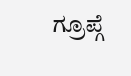ಗ್ರೂಪ್ಗೆ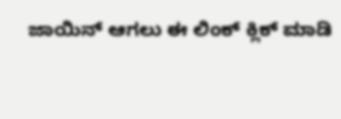ಜಾಯಿನ್ ಆಗಲು ಈ ಲಿಂಕ್ ಕ್ಲಿಕ್ ಮಾಡಿ